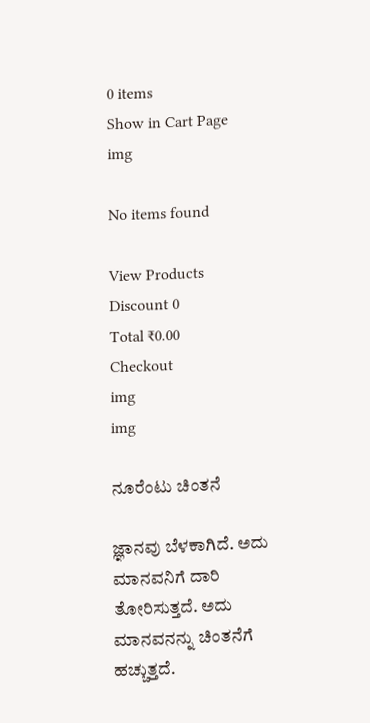0 items
Show in Cart Page
img

No items found

View Products
Discount 0
Total ₹0.00
Checkout
img
img

ನೂರೆಂಟು ಚಿಂತನೆ

ಜ್ಞಾನವು ಬೆಳಕಾಗಿದೆ. ಅದು ಮಾನವನಿಗೆ ದಾರಿ ತೋರಿಸುತ್ತದೆ. ಅದು ಮಾನವನನ್ನು ಚಿಂತನೆಗೆ ಹಚ್ಚುತ್ತದೆ.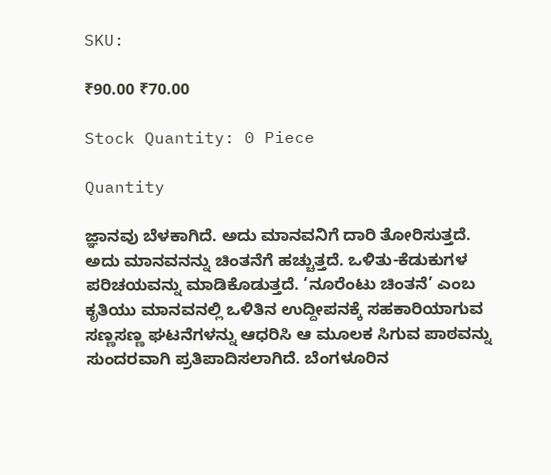SKU:

₹90.00 ₹70.00

Stock Quantity: 0 Piece

Quantity

ಜ್ಞಾನವು ಬೆಳಕಾಗಿದೆ. ಅದು ಮಾನವನಿಗೆ ದಾರಿ ತೋರಿಸುತ್ತದೆ. ಅದು ಮಾನವನನ್ನು ಚಿಂತನೆಗೆ ಹಚ್ಚುತ್ತದೆ. ಒಳಿತು-ಕೆಡುಕುಗಳ ಪರಿಚಯವನ್ನು ಮಾಡಿಕೊಡುತ್ತದೆ. ‘ನೂರೆಂಟು ಚಿಂತನೆ’ ಎಂಬ ಕೃತಿಯು ಮಾನವನಲ್ಲಿ ಒಳಿತಿನ ಉದ್ದೀಪನಕ್ಕೆ ಸಹಕಾರಿಯಾಗುವ ಸಣ್ಣಸಣ್ಣ ಘಟನೆಗಳನ್ನು ಆಧರಿಸಿ ಆ ಮೂಲಕ ಸಿಗುವ ಪಾಠವನ್ನು ಸುಂದರವಾಗಿ ಪ್ರತಿಪಾದಿಸಲಾಗಿದೆ. ಬೆಂಗಳೂರಿನ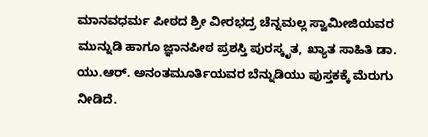ಮಾನವಧರ್ಮ ಪೀಠದ ಶ್ರೀ ವೀರಭದ್ರ ಚೆನ್ನಮಲ್ಲ ಸ್ವಾಮೀಜಿಯವರ ಮುನ್ನುಡಿ ಹಾಗೂ ಜ್ಞಾನಪೀಠ ಪ್ರಶಸ್ತಿ ಪುರಸ್ಕೃತ, ಖ್ಯಾತ ಸಾಹಿತಿ ಡಾ. ಯು.ಆರ್. ಅನಂತಮೂರ್ತಿಯವರ ಬೆನ್ನುಡಿಯು ಪುಸ್ತಕಕ್ಕೆ ಮೆರುಗು ನೀಡಿದೆ.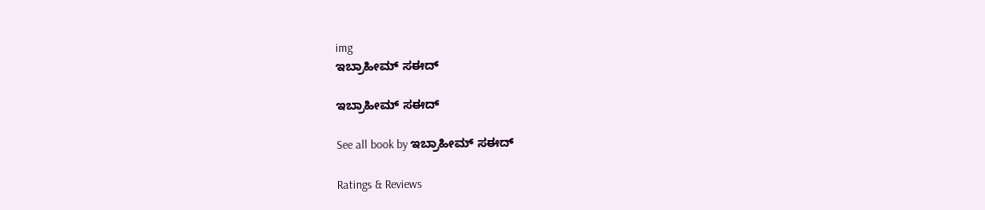img
ಇಬ್ರಾಹೀಮ್ ಸಈದ್

ಇಬ್ರಾಹೀಮ್ ಸಈದ್

See all book by ಇಬ್ರಾಹೀಮ್ ಸಈದ್

Ratings & Reviews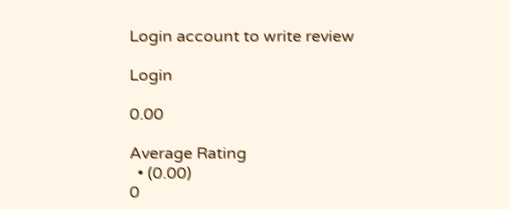Login account to write review

Login

0.00

Average Rating
  • (0.00)
0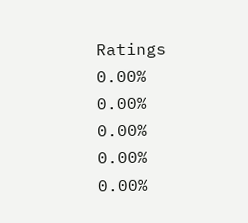Ratings
0.00%
0.00%
0.00%
0.00%
0.00%